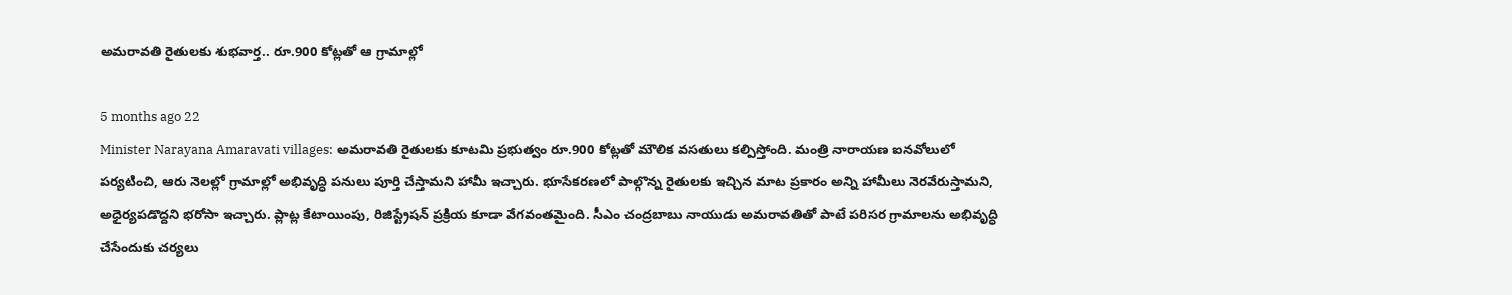అమరావతి రైతులకు శుభవార్త.. రూ.900 కోట్లతో ఆ గ్రామాల్లో

5 months ago 22
Minister Narayana Amaravati villages: అమరావతి రైతులకు కూటమి ప్రభుత్వం రూ.900 కోట్లతో మౌలిక వసతులు కల్పిస్తోంది. మంత్రి నారాయణ ఐనవోలులో పర్యటించి, ఆరు నెలల్లో గ్రామాల్లో అభివృద్ధి పనులు పూర్తి చేస్తామని హామీ ఇచ్చారు. భూసేకరణలో పాల్గొన్న రైతులకు ఇచ్చిన మాట ప్రకారం అన్ని హామీలు నెరవేరుస్తామని, అధైర్యపడొద్దని భరోసా ఇచ్చారు. ప్లాట్ల కేటాయింపు, రిజిస్ట్రేషన్ ప్రక్రియ కూడా వేగవంతమైంది. సీఎం చంద్రబాబు నాయుడు అమరావతితో పాటే పరిసర గ్రామాలను అభివృద్ధి చేసేందుకు చర్యలు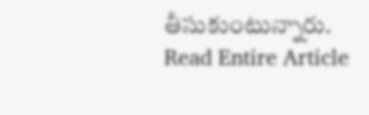తీసుకుంటున్నారు.
Read Entire Article